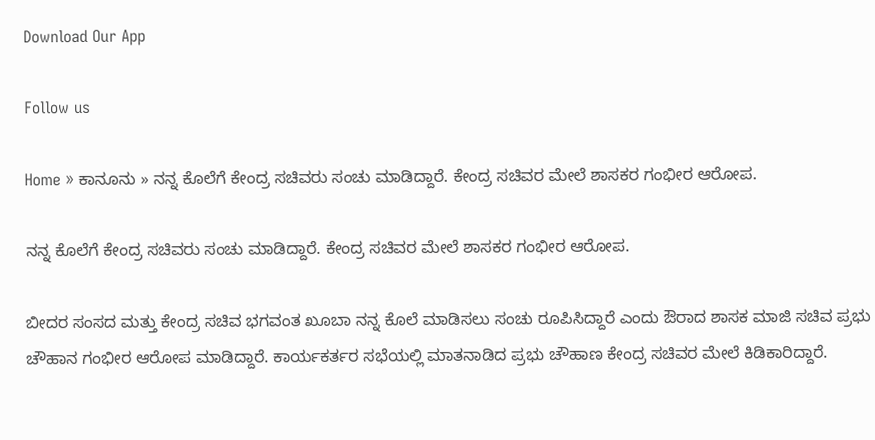Download Our App

Follow us

Home » ಕಾನೂನು » ನನ್ನ ಕೊಲೆಗೆ ಕೇಂದ್ರ ಸಚಿವರು ಸಂಚು ಮಾಡಿದ್ದಾರೆ. ಕೇಂದ್ರ ಸಚಿವರ ಮೇಲೆ ಶಾಸಕರ ಗಂಭೀರ ಆರೋಪ.

ನನ್ನ ಕೊಲೆಗೆ ಕೇಂದ್ರ ಸಚಿವರು ಸಂಚು ಮಾಡಿದ್ದಾರೆ. ಕೇಂದ್ರ ಸಚಿವರ ಮೇಲೆ ಶಾಸಕರ ಗಂಭೀರ ಆರೋಪ.

ಬೀದರ ಸಂಸದ ಮತ್ತು ಕೇಂದ್ರ ಸಚಿವ ಭಗವಂತ ಖೂಬಾ ನನ್ನ ಕೊಲೆ ಮಾಡಿಸಲು ಸಂಚು ರೂಪಿಸಿದ್ದಾರೆ ಎಂದು ಔರಾದ ಶಾಸಕ ಮಾಜಿ ಸಚಿವ ಪ್ರಭು ಚೌಹಾನ ಗಂಭೀರ ಆರೋಪ ಮಾಡಿದ್ದಾರೆ. ಕಾರ್ಯಕರ್ತರ ಸಭೆಯಲ್ಲಿ ಮಾತನಾಡಿದ ಪ್ರಭು ಚೌಹಾಣ ಕೇಂದ್ರ ಸಚಿವರ ಮೇಲೆ ಕಿಡಿಕಾರಿದ್ದಾರೆ.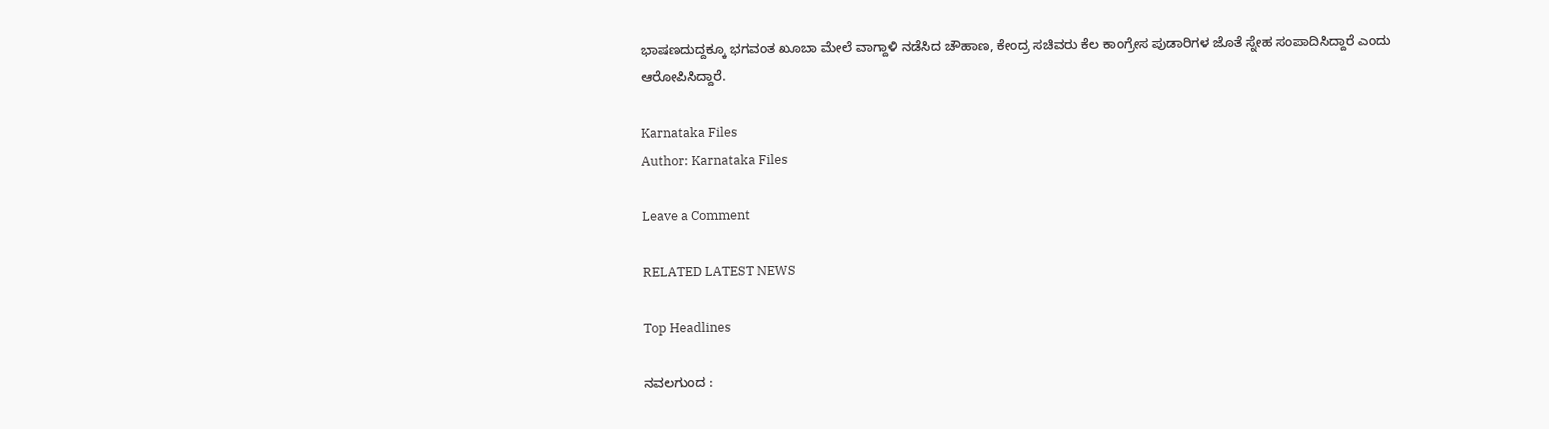ಭಾಷಣದುದ್ದಕ್ಕೂ ಭಗವಂತ ಖೂಬಾ ಮೇಲೆ ವಾಗ್ದಾಳಿ ನಡೆಸಿದ ಚೌಹಾಣ, ಕೇಂದ್ರ ಸಚಿವರು ಕೆಲ ಕಾಂಗ್ರೇಸ ಪುಡಾರಿಗಳ ಜೊತೆ ಸ್ನೇಹ ಸಂಪಾದಿಸಿದ್ದಾರೆ ಎಂದು ಆರೋಪಿಸಿದ್ದಾರೆ.

Karnataka Files
Author: Karnataka Files

Leave a Comment

RELATED LATEST NEWS

Top Headlines

ನವಲಗುಂದ :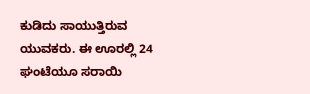ಕುಡಿದು ಸಾಯುತ್ತಿರುವ ಯುವಕರು. ಈ ಊರಲ್ಲಿ 24 ಘಂಟೆಯೂ ಸರಾಯಿ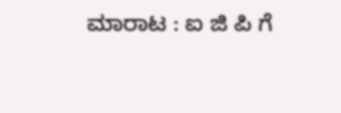ಮಾರಾಟ : ಐ ಜಿ ಪಿ ಗೆ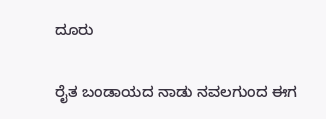ದೂರು

ರೈತ ಬಂಡಾಯದ ನಾಡು ನವಲಗುಂದ ಈಗ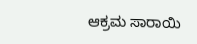ಆಕ್ರಮ ಸಾರಾಯಿ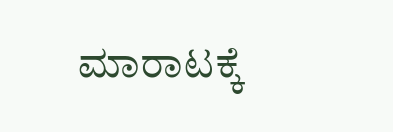ಮಾರಾಟಕ್ಕೆ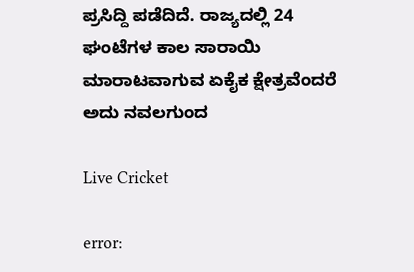ಪ್ರಸಿದ್ದಿ ಪಡೆದಿದೆ. ರಾಜ್ಯದಲ್ಲಿ 24 ಘಂಟೆಗಳ ಕಾಲ ಸಾರಾಯಿ ಮಾರಾಟವಾಗುವ ಏಕೈಕ ಕ್ಷೇತ್ರವೆಂದರೆ ಅದು ನವಲಗುಂದ

Live Cricket

error: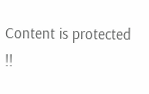Content is protected !!